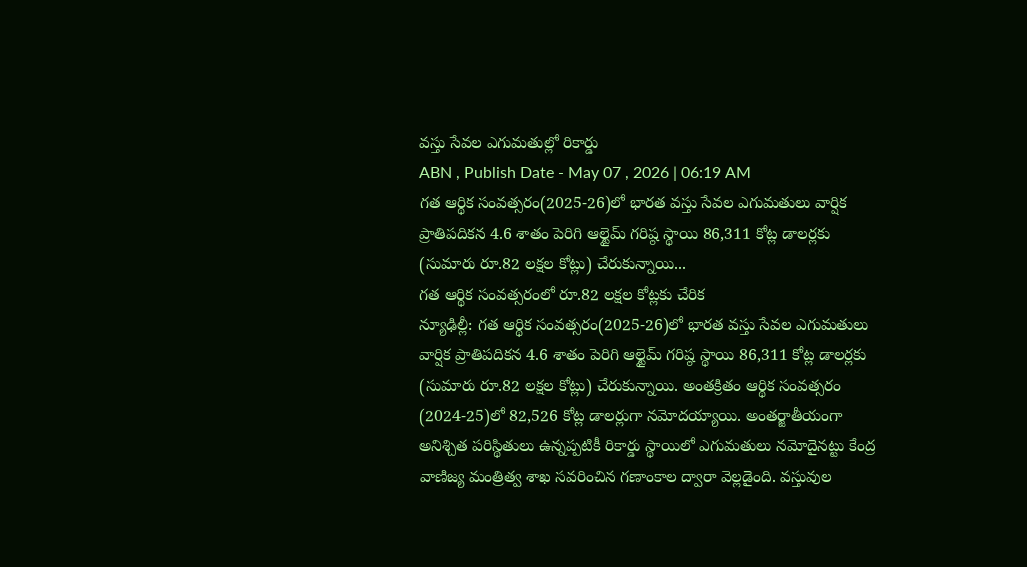వస్తు సేవల ఎగుమతుల్లో రికార్డు
ABN , Publish Date - May 07 , 2026 | 06:19 AM
గత ఆర్థిక సంవత్సరం(2025-26)లో భారత వస్తు సేవల ఎగుమతులు వార్షిక ప్రాతిపదికన 4.6 శాతం పెరిగి ఆల్టైమ్ గరిష్ఠ స్థాయి 86,311 కోట్ల డాలర్లకు (సుమారు రూ.82 లక్షల కోట్లు) చేరుకున్నాయి...
గత ఆర్థిక సంవత్సరంలో రూ.82 లక్షల కోట్లకు చేరిక
న్యూఢిల్లీ: గత ఆర్థిక సంవత్సరం(2025-26)లో భారత వస్తు సేవల ఎగుమతులు వార్షిక ప్రాతిపదికన 4.6 శాతం పెరిగి ఆల్టైమ్ గరిష్ఠ స్థాయి 86,311 కోట్ల డాలర్లకు (సుమారు రూ.82 లక్షల కోట్లు) చేరుకున్నాయి. అంతక్రితం ఆర్థిక సంవత్సరం (2024-25)లో 82,526 కోట్ల డాలర్లుగా నమోదయ్యాయి. అంతర్జాతీయంగా అనిశ్చిత పరిస్థితులు ఉన్నప్పటికీ రికార్డు స్థాయిలో ఎగుమతులు నమోదైనట్టు కేంద్ర వాణిజ్య మంత్రిత్వ శాఖ సవరించిన గణాంకాల ద్వారా వెల్లడైంది. వస్తువుల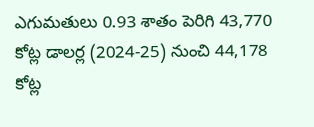ఎగుమతులు 0.93 శాతం పెరిగి 43,770 కోట్ల డాలర్ల (2024-25) నుంచి 44,178 కోట్ల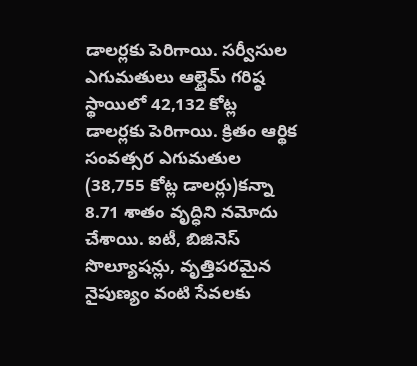డాలర్లకు పెరిగాయి. సర్వీసుల ఎగుమతులు ఆల్టైమ్ గరిష్ఠ స్థాయిలో 42,132 కోట్ల డాలర్లకు పెరిగాయి. క్రితం ఆర్థిక సంవత్సర ఎగుమతుల (38,755 కోట్ల డాలర్లు)కన్నా 8.71 శాతం వృద్ధిని నమోదు చేశాయి. ఐటీ, బిజినెస్ సొల్యూషన్లు, వృత్తిపరమైన నైపుణ్యం వంటి సేవలకు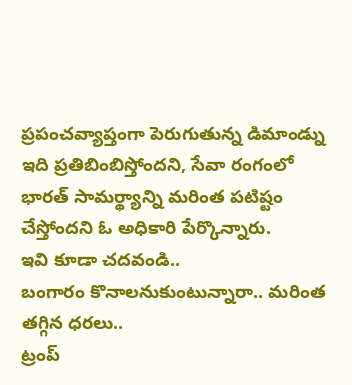ప్రపంచవ్యాప్తంగా పెరుగుతున్న డిమాండ్ను ఇది ప్రతిబింబిస్తోందని, సేవా రంగంలో భారత్ సామర్థ్యాన్ని మరింత పటిష్టం చేస్తోందని ఓ అధికారి పేర్కొన్నారు.
ఇవి కూడా చదవండి..
బంగారం కొనాలనుకుంటున్నారా.. మరింత తగ్గిన ధరలు..
ట్రంప్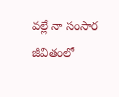వల్లే నా సంసార జీవితంలో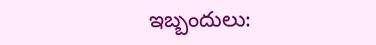ఇబ్బందులు: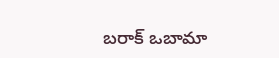బరాక్ ఒబామా